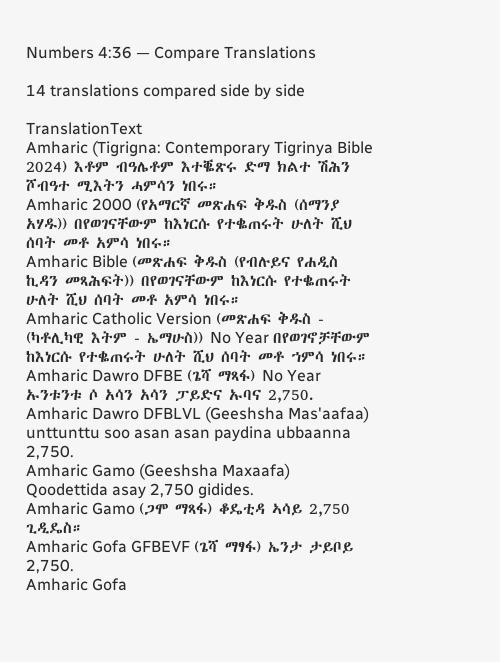Numbers 4:36 — Compare Translations

14 translations compared side by side

TranslationText
Amharic (Tigrigna: Contemporary Tigrinya Bible 2024) እቶም ብዓሌቶም እተቘጽሩ ድማ ክልተ ሽሕን ሾብዓተ ሚእትን ሓምሳን ነበሩ።
Amharic 2000 (የአማርኛ መጽሐፍ ቅዱስ (ሰማንያ አሃዱ)) በየወገናቸውም ከእነርሱ የተቈጠሩት ሁለት ሺህ ሰባት መቶ አምሳ ነበሩ።
Amharic Bible (መጽሐፍ ቅዱስ (የብሉይና የሐዲስ ኪዳን መጻሕፍት)) በየወገናቸውም ከእነርሱ የተቈጠሩት ሁለት ሺህ ሰባት መቶ አምሳ ነበሩ።
Amharic Catholic Version (መጽሐፍ ቅዱስ - (ካቶሊካዊ እትም - ኤማሁስ)) No Year በየወገኖቻቸውም ከእነርሱ የተቈጠሩት ሁለት ሺህ ሰባት መቶ ኀምሳ ነበሩ።
Amharic Dawro DFBE (ጌሻ ማጻፋ) No Year ኡንቱንቱ ሶ አሳን አሳን ፓይድና ኡባና 2,750.
Amharic Dawro DFBLVL (Geeshsha Mas'aafaa) unttunttu soo asan asan paydina ubbaanna 2,750.
Amharic Gamo (Geeshsha Maxaafa) Qoodettida asay 2,750 gidides.
Amharic Gamo (ጋሞ ማጻፋ) ቆዴቲዳ ኣሳይ 2,750 ጊዲዴስ።
Amharic Gofa GFBEVF (ጌሻ ማፃፋ) ኤንታ ታይቦይ 2,750.
Amharic Gofa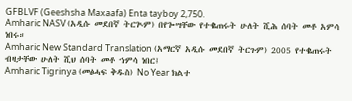GFBLVF (Geeshsha Maxaafa) Enta tayboy 2,750.
Amharic NASV (አዲሱ መደበኛ ትርጒም) በየጐሣቸው የተቈጠሩት ሁለት ሺሕ ሰባት መቶ አምሳ ነበሩ።
Amharic New Standard Translation (አማርኛ አዲሱ መደበኛ ትርጉም) 2005 የተቈጠሩት ብዛታቸው ሁለት ሺህ ሰባት መቶ ኀምሳ ነበር፤
Amharic Tigrinya (መፅሓፍ ቅዱስ) No Year ክልተ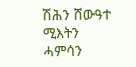ሽሕን ሸውዓተ ሚእትን ሓምሳን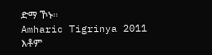ድማ ኾኑ።
Amharic Tigrinya 2011 እቶም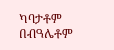ካባታቶም በብዓሌቶም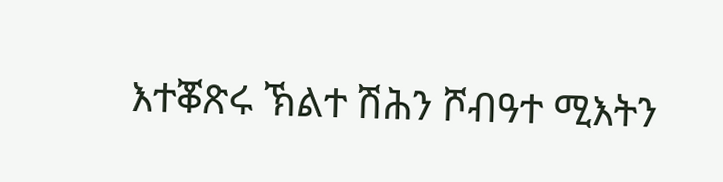እተቖጽሩ ኽልተ ሽሕን ሾብዓተ ሚእትን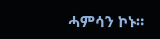ሓምሳን ኮኑ።